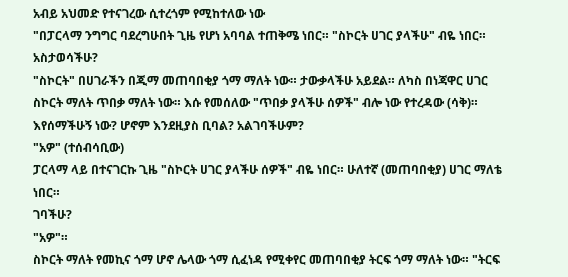አብይ አህመድ የተናገረው ሲተረጎም የሚከተለው ነው
"በፓርላማ ንግግር ባደረግሁበት ጊዜ የሆነ አባባል ተጠቅሜ ነበር። "ስኮርት ሀገር ያላችሁ" ብዬ ነበር። አስታወሳችሁ?
"ስኮርት" በሀገራችን በጂማ መጠባበቂያ ጎማ ማለት ነው። ታውቃላችሁ አይደል። ለካስ በነጃዋር ሀገር ስኮርት ማለት ጥበቃ ማለት ነው። እሱ የመሰለው "ጥበቃ ያላችሁ ሰዎች" ብሎ ነው የተረዳው (ሳቅ)።
እየሰማችሁኝ ነው? ሆኖም እንደዚያስ ቢባል? አልገባችሁም?
"አዎ" (ተሰብሳቢው)
ፓርላማ ላይ በተናገርኩ ጊዜ "ስኮርት ሀገር ያላችሁ ሰዎች" ብዬ ነበር። ሁለተኛ (መጠባበቂያ) ሀገር ማለቴ ነበር።
ገባችሁ?
"አዎ"።
ስኮርት ማለት የመኪና ጎማ ሆኖ ሌላው ጎማ ሲፈነዳ የሚቀየር መጠባበቂያ ትርፍ ጎማ ማለት ነው። "ትርፍ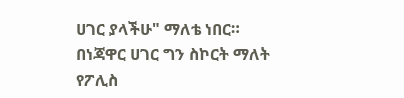ሀገር ያላችሁ" ማለቴ ነበር። በነጃዋር ሀገር ግን ስኮርት ማለት የፖሊስ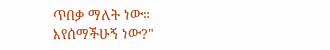ጥበቃ ማለት ነው።
እየሰማችሁኝ ነው?"